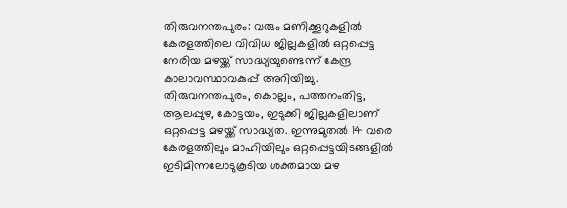തിരുവനന്തപുരം: വരും മണിക്കൂറുകളിൽ കേരളത്തിലെ വിവിധ ജില്ലകളിൽ ഒറ്റപ്പെട്ട നേരിയ മഴയ്ക്ക് സാദ്ധ്യയുണ്ടെന്ന് കേന്ദ്ര കാലാവസ്ഥാവകുപ്പ് അറിയിച്ചു. തിരുവനന്തപുരം, കൊല്ലം, പത്തനംതിട്ട, ആലപ്പുഴ, കോട്ടയം, ഇടുക്കി ജില്ലകളിലാണ് ഒറ്റപ്പെട്ട മഴയ്ക്ക് സാദ്ധ്യത. ഇന്നുമുതൽ 14 വരെ കേരളത്തിലും മാഹിയിലും ഒറ്റപ്പെട്ടയിടങ്ങളിൽ ഇടിമിന്നലോടുകൂടിയ ശക്തമായ മഴ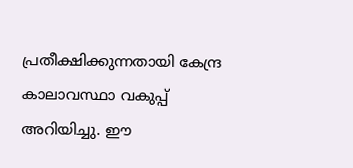പ്രതീക്ഷിക്കുന്നതായി കേന്ദ്ര കാലാവസ്ഥാ വകുപ്പ് അറിയിച്ചു. ഈ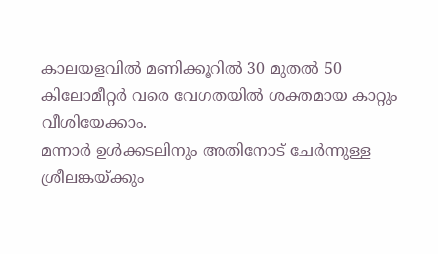കാലയളവിൽ മണിക്കൂറിൽ 30 മുതൽ 50 കിലോമീറ്റർ വരെ വേഗതയിൽ ശക്തമായ കാറ്റും വീശിയേക്കാം.
മന്നാർ ഉൾക്കടലിനും അതിനോട് ചേർന്നുള്ള ശ്രീലങ്കയ്ക്കും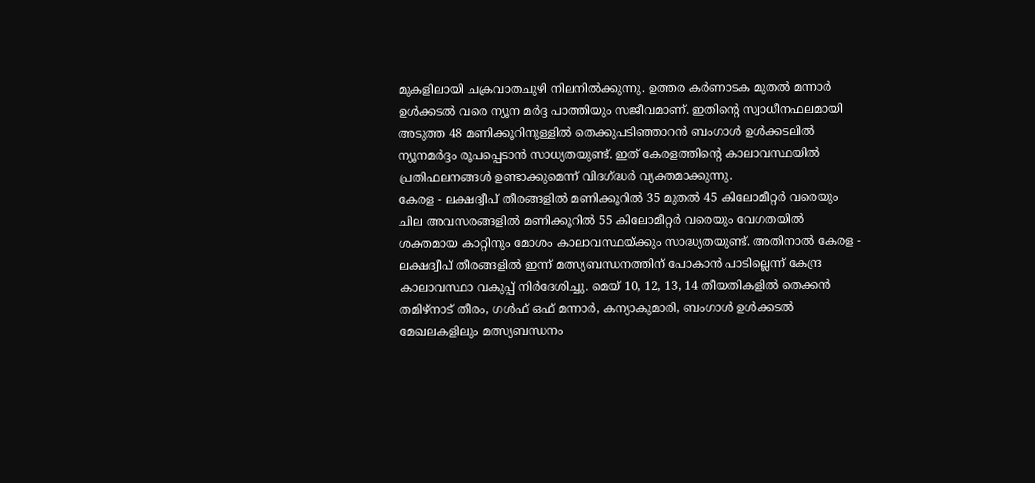മുകളിലായി ചക്രവാതചുഴി നിലനിൽക്കുന്നു. ഉത്തര കർണാടക മുതൽ മന്നാർ ഉൾക്കടൽ വരെ ന്യൂന മർദ്ദ പാത്തിയും സജീവമാണ്. ഇതിന്റെ സ്വാധീനഫലമായി അടുത്ത 48 മണിക്കൂറിനുള്ളിൽ തെക്കുപടിഞ്ഞാറൻ ബംഗാൾ ഉൾക്കടലിൽ ന്യൂനമർദ്ദം രൂപപ്പെടാൻ സാധ്യതയുണ്ട്. ഇത് കേരളത്തിന്റെ കാലാവസ്ഥയിൽ പ്രതിഫലനങ്ങൾ ഉണ്ടാക്കുമെന്ന് വിദഗ്ദ്ധർ വ്യക്തമാക്കുന്നു.
കേരള - ലക്ഷദ്വീപ് തീരങ്ങളിൽ മണിക്കൂറിൽ 35 മുതൽ 45 കിലോമീറ്റർ വരെയും ചില അവസരങ്ങളിൽ മണിക്കൂറിൽ 55 കിലോമീറ്റർ വരെയും വേഗതയിൽ ശക്തമായ കാറ്റിനും മോശം കാലാവസ്ഥയ്ക്കും സാദ്ധ്യതയുണ്ട്. അതിനാൽ കേരള - ലക്ഷദ്വീപ് തീരങ്ങളിൽ ഇന്ന് മത്സ്യബന്ധനത്തിന് പോകാൻ പാടില്ലെന്ന് കേന്ദ്ര കാലാവസ്ഥാ വകുപ്പ് നിർദേശിച്ചു. മെയ് 10, 12, 13, 14 തീയതികളിൽ തെക്കൻ തമിഴ്നാട് തീരം, ഗൾഫ് ഒഫ് മന്നാർ, കന്യാകുമാരി, ബംഗാൾ ഉൾക്കടൽ മേഖലകളിലും മത്സ്യബന്ധനം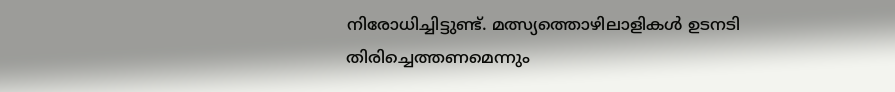നിരോധിച്ചിട്ടുണ്ട്. മത്സ്യത്തൊഴിലാളികൾ ഉടനടി തിരിച്ചെത്തണമെന്നും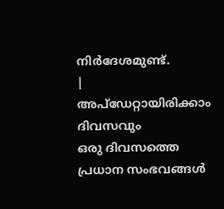നിർദേശമുണ്ട്.
|
അപ്ഡേറ്റായിരിക്കാം ദിവസവും
ഒരു ദിവസത്തെ പ്രധാന സംഭവങ്ങൾ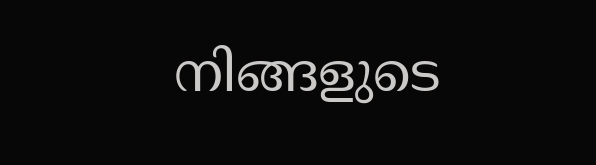നിങ്ങളുടെ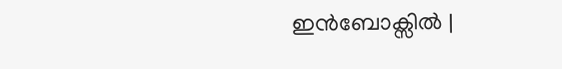ഇൻബോക്സിൽ |